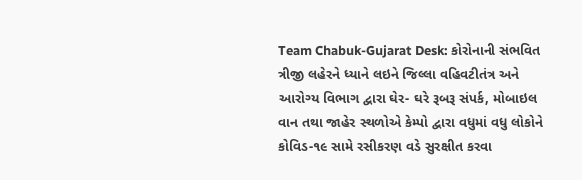Team Chabuk-Gujarat Desk: કોરોનાની સંભવિત ત્રીજી લહેરને ધ્યાને લઇને જિલ્લા વહિવટીતંત્ર અને આરોગ્ય વિભાગ દ્વારા ઘેર- ઘરે રૂબરૂ સંપર્ક, મોબાઇલ વાન તથા જાહેર સ્થળોએ કેમ્પો દ્વારા વધુમાં વધુ લોકોને કોવિડ-૧૯ સામે રસીકરણ વડે સુરક્ષીત કરવા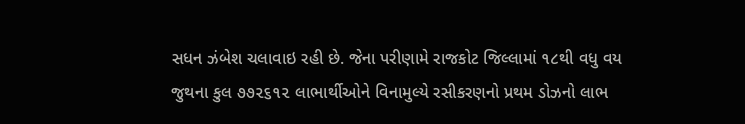સધન ઝંબેશ ચલાવાઇ રહી છે. જેના પરીણામે રાજકોટ જિલ્લામાં ૧૮થી વધુ વય જુથના કુલ ૭૭૨૬૧૨ લાભાર્થીઓને વિનામુલ્યે રસીકરણનો પ્રથમ ડોઝનો લાભ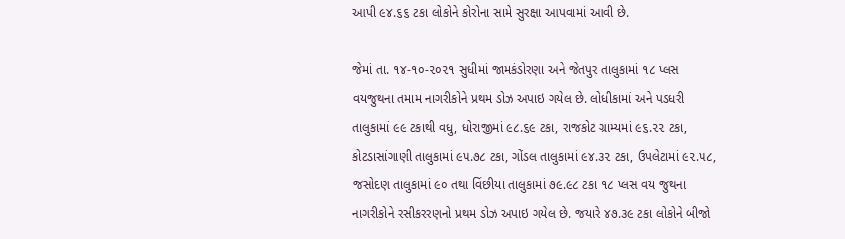આપી ૯૪.૬૬ ટકા લોકોને કોરોના સામે સુરક્ષા આપવામાં આવી છે.

જેમાં તા. ૧૪-૧૦-૨૦૨૧ સુધીમાં જામકંડોરણા અને જેતપુર તાલુકામાં ૧૮ પ્લસ વયજુથના તમામ નાગરીકોને પ્રથમ ડોઝ અપાઇ ગયેલ છે. લોધીકામાં અને પડધરી તાલુકામાં ૯૯ ટકાથી વધુ, ધોરાજીમાં ૯૮.૬૯ ટકા, રાજકોટ ગ્રામ્યમાં ૯૬.૨૨ ટકા, કોટડાસાંગાણી તાલુકામાં ૯૫.૭૮ ટકા, ગોંડલ તાલુકામાં ૯૪.૩૨ ટકા, ઉપલેટામાં ૯૨.૫૮, જસોદણ તાલુકામાં ૯૦ તથા વિંછીયા તાલુકામાં ૭૯.૯૮ ટકા ૧૮ પ્લસ વય જુથના નાગરીકોને રસીકરરણનો પ્રથમ ડોઝ અપાઇ ગયેલ છે. જયારે ૪૭.૩૯ ટકા લોકોને બીજો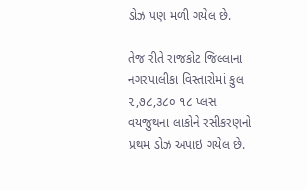ડોઝ પણ મળી ગયેલ છે.

તેજ રીતે રાજકોટ જિલ્લાના નગરપાલીકા વિસ્તારોમાં કુલ ૨,૭૮,૩૮૦ ૧૮ પ્લસ વયજુથના લાકોને રસીકરણનો પ્રથમ ડોઝ અપાઇ ગયેલ છે.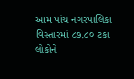આમ પાંચ નગરપાલિકા વિસ્તારમાં ૮૭.૮૦ ટકા લોકોને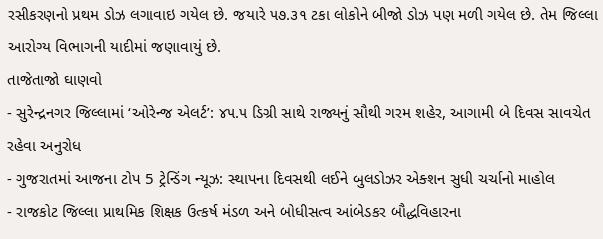રસીકરણનો પ્રથમ ડોઝ લગાવાઇ ગયેલ છે. જયારે ૫૭.૩૧ ટકા લોકોને બીજો ડોઝ પણ મળી ગયેલ છે. તેમ જિલ્લા આરોગ્ય વિભાગની યાદીમાં જણાવાયું છે.
તાજેતાજો ઘાણવો
- સુરેન્દ્રનગર જિલ્લામાં ‘ઓરેન્જ એલર્ટ’: ૪૫.૫ ડિગ્રી સાથે રાજ્યનું સૌથી ગરમ શહેર, આગામી બે દિવસ સાવચેત રહેવા અનુરોધ
- ગુજરાતમાં આજના ટોપ 5 ટ્રેન્ડિંગ ન્યૂઝ: સ્થાપના દિવસથી લઈને બુલડોઝર એક્શન સુધી ચર્ચાનો માહોલ
- રાજકોટ જિલ્લા પ્રાથમિક શિક્ષક ઉત્કર્ષ મંડળ અને બોધીસત્વ આંબેડકર બૌદ્ધવિહારના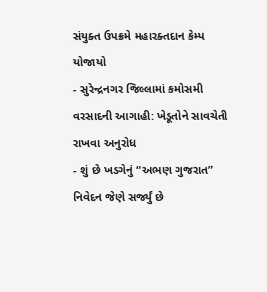સંયુક્ત ઉપક્રમે મહારક્તદાન કેમ્પ યોજાયો
- સુરેન્દ્રનગર જિલ્લામાં કમોસમી વરસાદની આગાહી: ખેડૂતોને સાવચેતી રાખવા અનુરોધ
- શું છે ખડગેનું “અભણ ગુજરાત” નિવેદન જેણે સર્જ્યું છે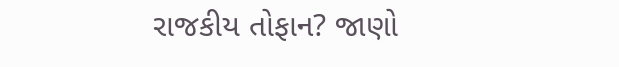રાજકીય તોફાન? જાણો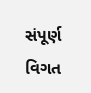સંપૂર્ણ વિગત